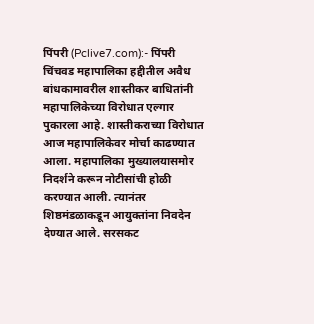पिंपरी (Pclive7.com):- पिंपरी चिंचवड महापालिका हद्दीतील अवैध बांधकामावरील शास्तीकर बाधितांनी महापालिकेच्या विरोधात एल्गार पुकारला आहे. शास्तीकराच्या विरोधात आज महापालिकेवर मोर्चा काढण्यात आला. महापालिका मुख्यालयासमोर निदर्शने करून नोटीसांची होळी करण्यात आली. त्यानंतर शिष्ठमंडळाकडून आयुक्तांना निवदेन देण्यात आले. सरसकट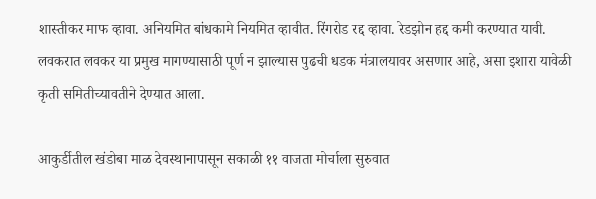शास्तीकर माफ व्हावा. अनियमित बांधकामे नियमित व्हावीत. रिंगरोड रद्द व्हावा. रेडझोन हद्द कमी करण्यात यावी. लवकरात लवकर या प्रमुख मागण्यासाठी पूर्ण न झाल्यास पुढची धडक मंत्रालयावर असणार आहे, असा इशारा यावेळी कृती समितीच्यावतीने देण्यात आला.

आकुर्डीतील खंडोबा माळ देवस्थानापासून सकाळी ११ वाजता मोर्चाला सुरुवात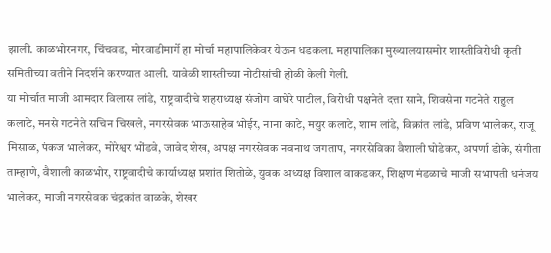झाली. काळभोरनगर, चिंचवड, मोरवाडीमार्गे हा मोर्चा महापालिकेवर येऊन धडकला. महापालिका मुख्यालयासमोर शास्तीविरोधी कृती समितीच्या वतीने निदर्शने करण्यात आली. यावेळी शास्तीच्या नोटीसांची होळी केली गेली.
या मोर्चात माजी आमदार विलास लांडे, राष्ट्रवादीचे शहराध्यक्ष संजोग वाघेरे पाटील, विरोधी पक्षनेते दत्ता साने, शिवसेना गटनेते राहुल कलाटे, मनसे गटनेते सचिन चिखले, नगरसेवक भाऊसाहेब भोईर, नाना काटे, मयुर कलाटे, शाम लांडे, विक्रांत लांडे, प्रविण भालेकर, राजू मिसाळ, पंकज भालेकर, मोरेश्वर भोंडवे, जावेद शेख, अपक्ष नगरसेवक नवनाथ जगताप, नगरसेविका वैशाली घोडेकर, अपर्णा डोके, संगीता ताम्हाणे, वैशाली काळभोर, राष्ट्रवादीचे कार्याध्यक्ष प्रशांत शितोळे, युवक अध्यक्ष विशाल वाकडकर, शिक्षण मंडळाचे माजी सभापती धनंजय भालेकर, माजी नगरसेवक चंद्रकांत वाळके, शेखर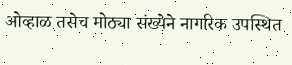ओव्हाळ तसेच मोठ्या संख्येने नागरिक उपस्थित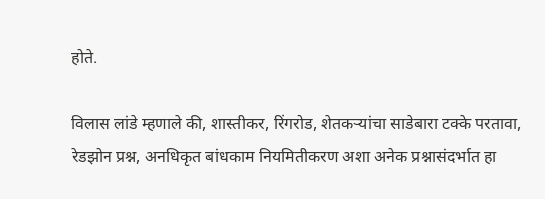होते.

विलास लांडे म्हणाले की, शास्तीकर, रिंगरोड, शेतकऱ्यांचा साडेबारा टक्के परतावा, रेडझोन प्रश्न, अनधिकृत बांधकाम नियमितीकरण अशा अनेक प्रश्नासंदर्भात हा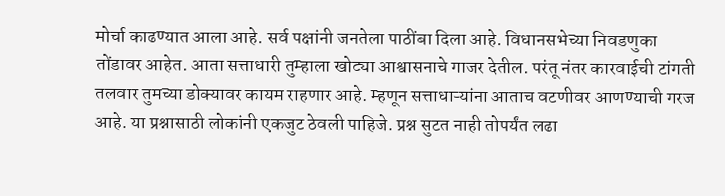मोर्चा काढण्यात आला आहे. सर्व पक्षांनी जनतेला पाठींबा दिला आहे. विधानसभेच्या निवडणुका तोंडावर आहेत. आता सत्ताधारी तुम्हाला खोट्या आश्वासनाचे गाजर देतील. परंतू नंतर कारवाईची टांगती तलवार तुमच्या डोक्यावर कायम राहणार आहे. म्हणून सत्ताधाऱ्यांना आताच वटणीवर आणण्याची गरज आहे. या प्रश्नासाठी लोकांनी एकजुट ठेवली पाहिजे. प्रश्न सुटत नाही तोपर्यंत लढा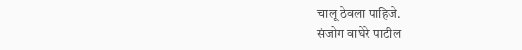चालू ठेवला पाहिजे.
संजोग वाघेरे पाटील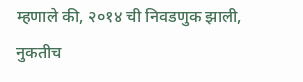म्हणाले की, २०१४ ची निवडणुक झाली, नुकतीच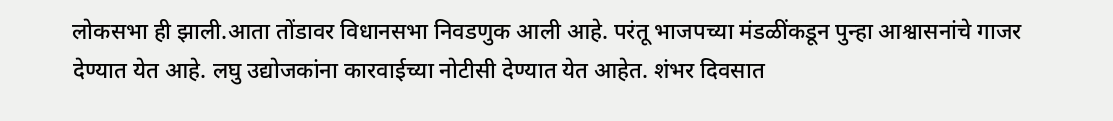लोकसभा ही झाली.आता तोंडावर विधानसभा निवडणुक आली आहे. परंतू भाजपच्या मंडळींकडून पुन्हा आश्वासनांचे गाजर देण्यात येत आहे. लघु उद्योजकांना कारवाईच्या नोटीसी देण्यात येत आहेत. शंभर दिवसात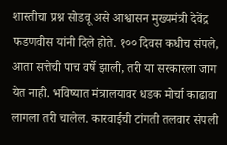शास्तीचा प्रश्न सोडवू असे आश्वासन मुख्यमंत्री देवेंद्र फडणवीस यांनी दिले होते. १०० दिवस कधीच संपले, आता सत्तेची पाच वर्षे झाली, तरी या सरकारला जाग येत नाही. भविष्यात मंत्रालयावर धडक मोर्चा काढावा लागला तरी चालेल. कारवाईची टांगती तलवार संपली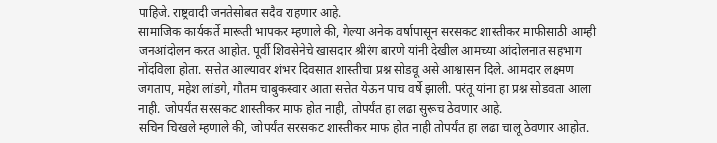पाहिजे. राष्ट्रवादी जनतेसोबत सदैव राहणार आहे.
सामाजिक कार्यकर्ते मारूती भापकर म्हणाले की, गेल्या अनेक वर्षापासून सरसकट शास्तीकर माफीसाठी आम्ही जनआंदोलन करत आहोत. पूर्वी शिवसेनेचे खासदार श्रीरंग बारणे यांनी देखील आमच्या आंदोलनात सहभाग नोंदविला होता. सत्तेत आल्यावर शंभर दिवसात शास्तीचा प्रश्न सोडवू असे आश्वासन दिले. आमदार लक्ष्मण जगताप, महेश लांडगे, गौतम चाबुकस्वार आता सत्तेत येऊन पाच वर्षे झाली. परंतू यांना हा प्रश्न सोडवता आला नाही. जोपर्यंत सरसकट शास्तीकर माफ होत नाही, तोपर्यंत हा लढा सुरूच ठेवणार आहे.
सचिन चिखले म्हणाले की, जोपर्यंत सरसकट शास्तीकर माफ होत नाही तोपर्यंत हा लढा चालू ठेवणार आहोत.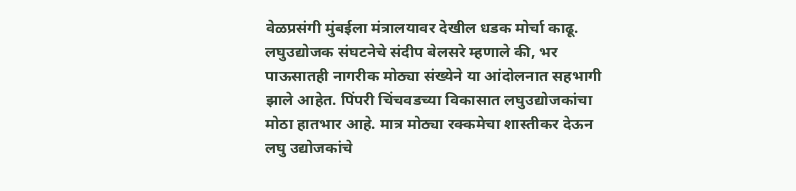वेळप्रसंगी मुंबईला मंत्रालयावर देखील धडक मोर्चा काढू.
लघुउद्योजक संघटनेचे संदीप बेलसरे म्हणाले की, भर पाऊसातही नागरीक मोठ्या संख्येने या आंदोलनात सहभागी झाले आहेत. पिंपरी चिंचवडच्या विकासात लघुउद्योजकांचा मोठा हातभार आहे. मात्र मोठ्या रक्कमेचा शास्तीकर देऊन लघु उद्योजकांचे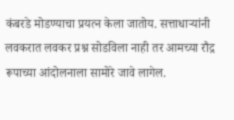कंबरडे मोडण्याचा प्रयत्न केला जातोय. सत्ताधाऱ्यांनी लवकरात लवकर प्रश्न सोडविला नाही तर आमच्या रौद्र रूपाच्या आंदोलनाला सामोरे जावे लागेल.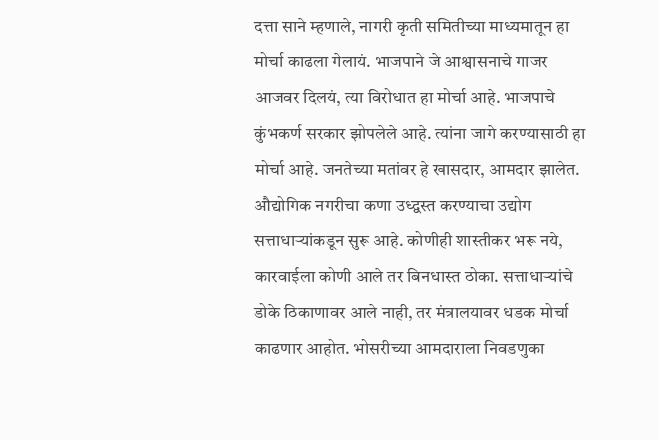दत्ता साने म्हणाले, नागरी कृती समितीच्या माध्यमातून हा मोर्चा काढला गेलायं. भाजपाने जे आश्वासनाचे गाजर आजवर दिलयं, त्या विरोधात हा मोर्चा आहे. भाजपाचे कुंभकर्ण सरकार झोपलेले आहे. त्यांना जागे करण्यासाठी हा मोर्चा आहे. जनतेच्या मतांवर हे खासदार, आमदार झालेत. औद्योगिक नगरीचा कणा उध्द्वस्त करण्याचा उद्योग सत्ताधाऱ्यांकडून सुरू आहे. कोणीही शास्तीकर भरू नये, कारवाईला कोणी आले तर बिनधास्त ठोका. सत्ताधाऱ्यांचे डोके ठिकाणावर आले नाही, तर मंत्रालयावर धडक मोर्चा काढणार आहोत. भोसरीच्या आमदाराला निवडणुका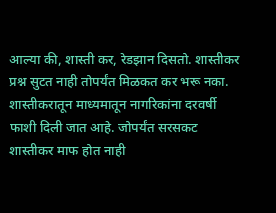आल्या की, शास्ती कर, रेडझान दिसतो. शास्तीकर प्रश्न सुटत नाही तोपर्यंत मिळकत कर भरू नका. शास्तीकरातून माध्यमातून नागरिकांना दरवर्षी फाशी दिली जात आहे. जोपर्यंत सरसकट शास्तीकर माफ होत नाही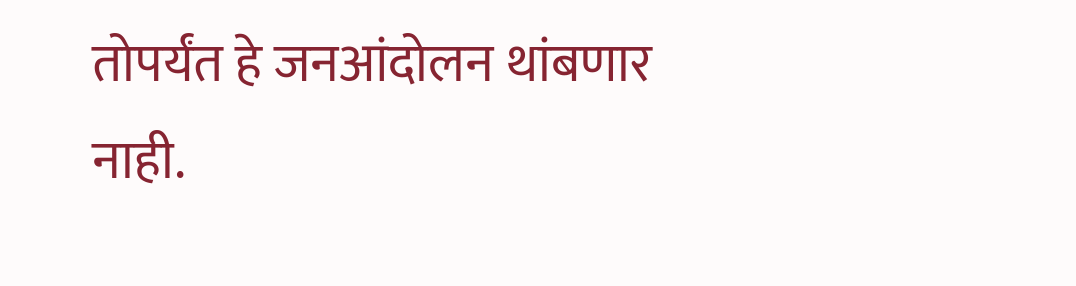तोपर्यंत हे जनआंदोलन थांबणार नाही.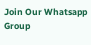Join Our Whatsapp Group